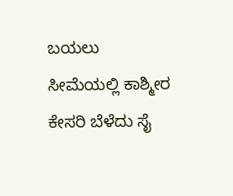ಬಯಲು ಸೀಮೆಯಲ್ಲಿ ಕಾಶ್ಮೀರ ಕೇಸರಿ ಬೆಳೆದು ಸೈ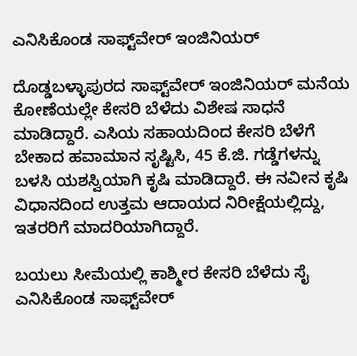ಎನಿಸಿಕೊಂಡ ಸಾಫ್ಟ್‌ವೇರ್ ಇಂಜಿನಿಯರ್

ದೊಡ್ಡಬಳ್ಳಾಪುರದ ಸಾಫ್ಟ್‌ವೇರ್ ಇಂಜಿನಿಯರ್ ಮನೆಯ ಕೋಣೆಯಲ್ಲೇ ಕೇಸರಿ ಬೆಳೆದು ವಿಶೇಷ ಸಾಧನೆ ಮಾಡಿದ್ದಾರೆ. ಎಸಿಯ ಸಹಾಯದಿಂದ ಕೇಸರಿ ಬೆಳೆಗೆ ಬೇಕಾದ ಹವಾಮಾನ ಸೃಷ್ಟಿಸಿ, 45 ಕೆ.ಜಿ. ಗಡ್ಡೆಗಳನ್ನು ಬಳಸಿ ಯಶಸ್ವಿಯಾಗಿ ಕೃಷಿ ಮಾಡಿದ್ದಾರೆ. ಈ ನವೀನ ಕೃಷಿ ವಿಧಾನದಿಂದ ಉತ್ತಮ ಆದಾಯದ ನಿರೀಕ್ಷೆಯಲ್ಲಿದ್ದು, ಇತರರಿಗೆ ಮಾದರಿಯಾಗಿದ್ದಾರೆ.

ಬಯಲು ಸೀಮೆಯಲ್ಲಿ ಕಾಶ್ಮೀರ ಕೇಸರಿ ಬೆಳೆದು ಸೈ ಎನಿಸಿಕೊಂಡ ಸಾಫ್ಟ್‌ವೇರ್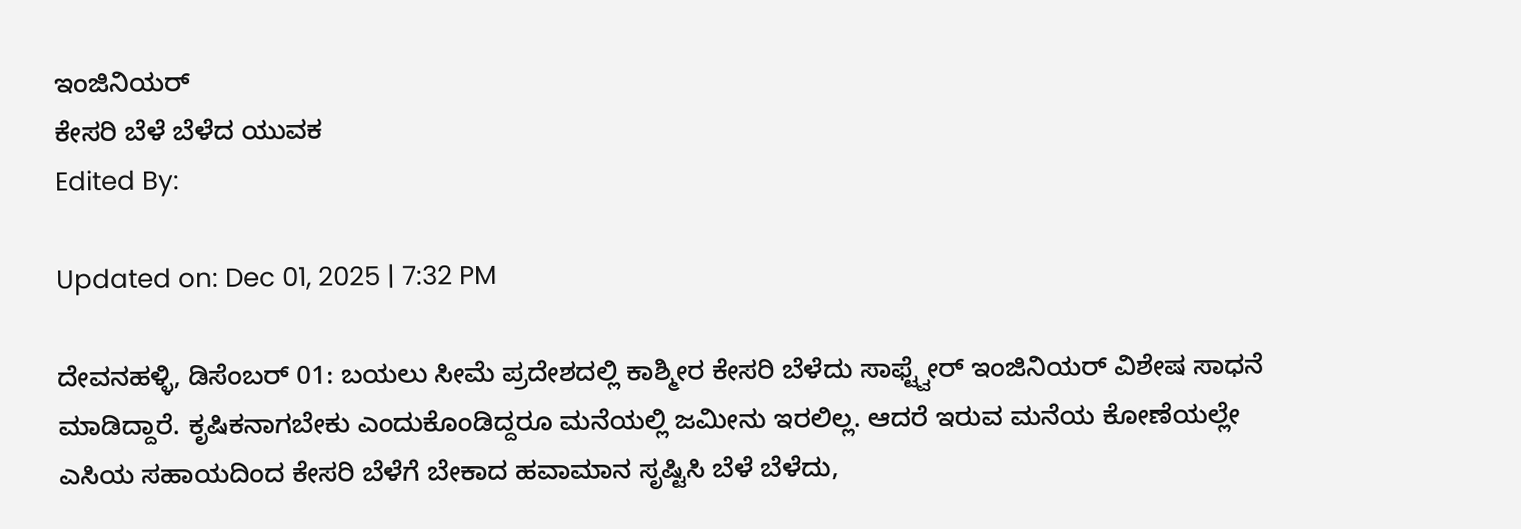ಇಂಜಿನಿಯರ್
ಕೇಸರಿ ಬೆಳೆ ಬೆಳೆದ ಯುವಕ
Edited By:

Updated on: Dec 01, 2025 | 7:32 PM

ದೇವನಹಳ್ಳಿ, ಡಿಸೆಂಬರ್ 01: ಬಯಲು ಸೀಮೆ ಪ್ರದೇಶದಲ್ಲಿ ಕಾಶ್ಮೀರ ಕೇಸರಿ ಬೆಳೆದು ಸಾಫ್ಟ್ವೇರ್ ಇಂಜಿನಿಯರ್ ವಿಶೇಷ ಸಾಧನೆ ಮಾಡಿದ್ದಾರೆ. ಕೃಷಿಕನಾಗಬೇಕು ಎಂದುಕೊಂಡಿದ್ದರೂ ಮನೆಯಲ್ಲಿ ಜಮೀನು ಇರಲಿಲ್ಲ. ಆದರೆ ಇರುವ ಮನೆಯ ಕೋಣೆಯಲ್ಲೇ ಎಸಿಯ ಸಹಾಯದಿಂದ ಕೇಸರಿ ಬೆಳೆಗೆ ಬೇಕಾದ ಹವಾಮಾನ ಸೃಷ್ಟಿಸಿ ಬೆಳೆ ಬೆಳೆದು,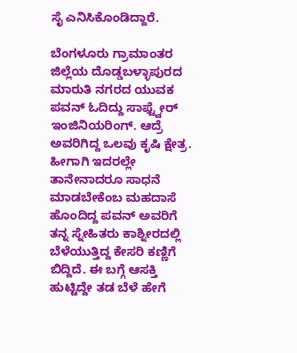ಸೈ ಎನಿಸಿಕೊಂಡಿದ್ದಾರೆ.

ಬೆಂಗಳೂರು ಗ್ರಾಮಾಂತರ ಜಿಲ್ಲೆಯ ದೊಡ್ಡಬಳ್ಳಾಪುರದ ಮಾರುತಿ ನಗರದ ಯುವಕ ಪವನ್ ಓದಿದ್ದು ಸಾಫ್ಟ್ವೇರ್ ಇಂಜಿನಿಯರಿಂಗ್. ಆದ್ರೆ ಅವರಿಗಿದ್ದ ಒಲವು ಕೃಷಿ ಕ್ಷೇತ್ರ. ಹೀಗಾಗಿ ಇದರಲ್ಲೇ ತಾನೇನಾದರೂ ಸಾಧನೆ ಮಾಡಬೇಕೆಂಬ ಮಹದಾಸೆ ಹೊಂದಿದ್ದ ಪವನ್ ಅವರಿಗೆ ತನ್ನ ಸ್ನೇಹಿತರು ಕಾಶ್ನೀರದಲ್ಲಿ ಬೆಳೆಯುತ್ತಿದ್ದ ಕೇಸರಿ ಕಣ್ಣಿಗೆ ಬಿದ್ದಿದೆ. ಈ ಬಗ್ಗೆ ಆಸಕ್ತಿ ಹುಟ್ಟಿದ್ದೇ ತಡ ಬೆಳೆ ಹೇಗೆ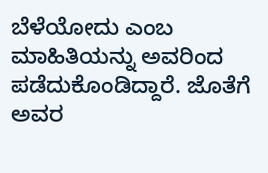ಬೆಳೆಯೋದು ಎಂಬ ಮಾಹಿತಿಯನ್ನು ಅವರಿಂದ ಪಡೆದುಕೊಂಡಿದ್ದಾರೆ. ಜೊತೆಗೆ ಅವರ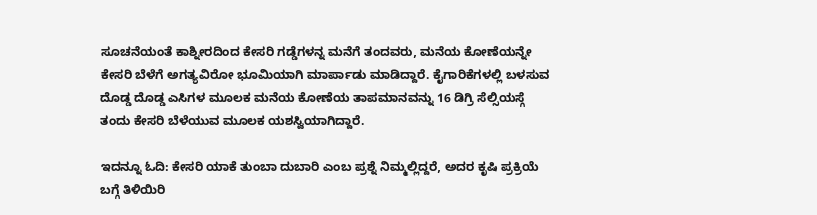ಸೂಚನೆಯಂತೆ ಕಾಶ್ನೀರದಿಂದ ಕೇಸರಿ ಗಡ್ಡೆಗಳನ್ನ ಮನೆಗೆ ತಂದವರು, ಮನೆಯ ಕೋಣೆಯನ್ನೇ ಕೇಸರಿ ಬೆಳೆಗೆ ಅಗತ್ಯವಿರೋ ಭೂಮಿಯಾಗಿ ಮಾರ್ಪಾಡು ಮಾಡಿದ್ದಾರೆ. ಕೈಗಾರಿಕೆಗಳಲ್ಲಿ‌ ಬಳಸುವ ದೊಡ್ಡ ದೊಡ್ಡ ಎಸಿಗಳ ಮೂಲಕ ಮನೆಯ ಕೋಣೆಯ ತಾಪಮಾನವನ್ನು 16 ಡಿಗ್ರಿ ಸೆಲ್ಸಿಯಸ್ಗೆ ತಂದು ಕೇಸರಿ ಬೆಳೆಯುವ ಮೂಲಕ ಯಶಸ್ವಿಯಾಗಿದ್ದಾರೆ.

ಇದನ್ನೂ ಓದಿ: ಕೇಸರಿ ಯಾಕೆ ತುಂಬಾ ದುಬಾರಿ ಎಂಬ ಪ್ರಶ್ನೆ ನಿಮ್ಮಲ್ಲಿದ್ದರೆ, ಅದರ ಕೃಷಿ ಪ್ರಕ್ರಿಯೆ ಬಗ್ಗೆ ತಿಳಿಯಿರಿ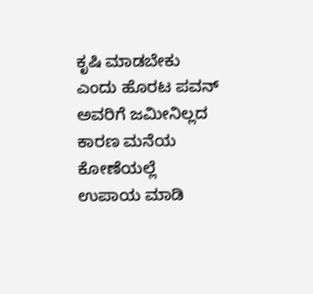ಕೃಷಿ ಮಾಡಬೇಕು ಎಂದು ಹೊರಟ ಪವನ್ ಅವರಿಗೆ ಜಮೀನಿಲ್ಲದ ಕಾರಣ ಮನೆಯ‌ ಕೋಣೆಯಲ್ಲೆ ಉಪಾಯ ಮಾಡಿ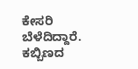ಕೇಸರಿ ಬೆಳೆದಿದ್ದಾರೆ. ಕಬ್ಬಿಣದ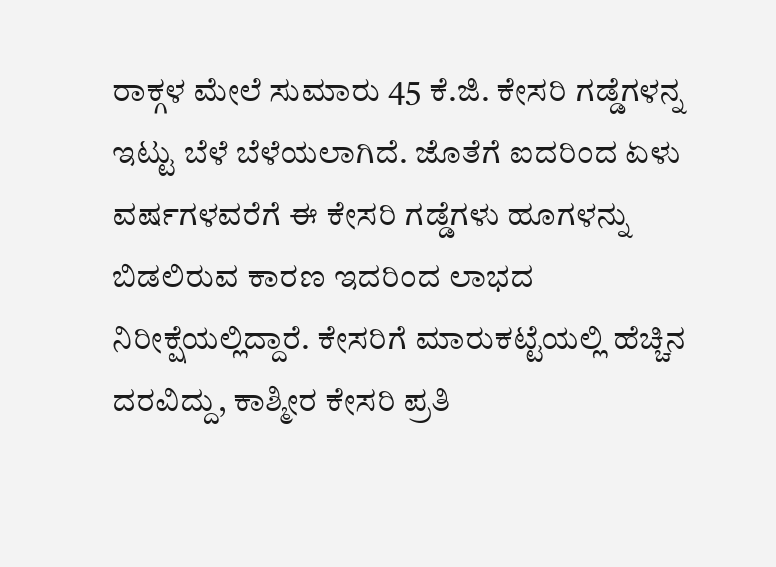ರಾಕ್ಗಳ ಮೇಲೆ ಸುಮಾರು 45 ಕೆ.ಜಿ. ಕೇಸರಿ ಗಡ್ಡೆಗಳನ್ನ ಇಟ್ಟು ಬೆಳೆ ಬೆಳೆಯಲಾಗಿದೆ. ಜೊತೆಗೆ ಐದರಿಂದ ಏಳು ವರ್ಷಗಳವರೆಗೆ ಈ ಕೇಸರಿ ಗಡ್ಡೆಗಳು ಹೂಗಳನ್ನು ಬಿಡಲಿರುವ ಕಾರಣ ಇದರಿಂದ ಲಾಭದ ನಿರೀಕ್ಷೆಯಲ್ಲಿದ್ದಾರೆ. ಕೇಸರಿಗೆ ಮಾರುಕಟ್ಟೆಯಲ್ಲಿ ಹೆಚ್ಚಿನ ದರವಿದ್ದು, ಕಾಶ್ಮೀರ ಕೇಸರಿ ಪ್ರತಿ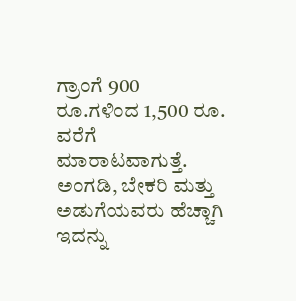ಗ್ರಾಂಗೆ 900 ರೂ.ಗಳಿಂದ 1,500 ರೂ. ವರೆಗೆ ಮಾರಾಟವಾಗುತ್ತೆ. ಅಂಗಡಿ, ಬೇಕರಿ ಮತ್ತು ಅಡುಗೆಯವರು ಹೆಚ್ಚಾಗಿ ಇದನ್ನು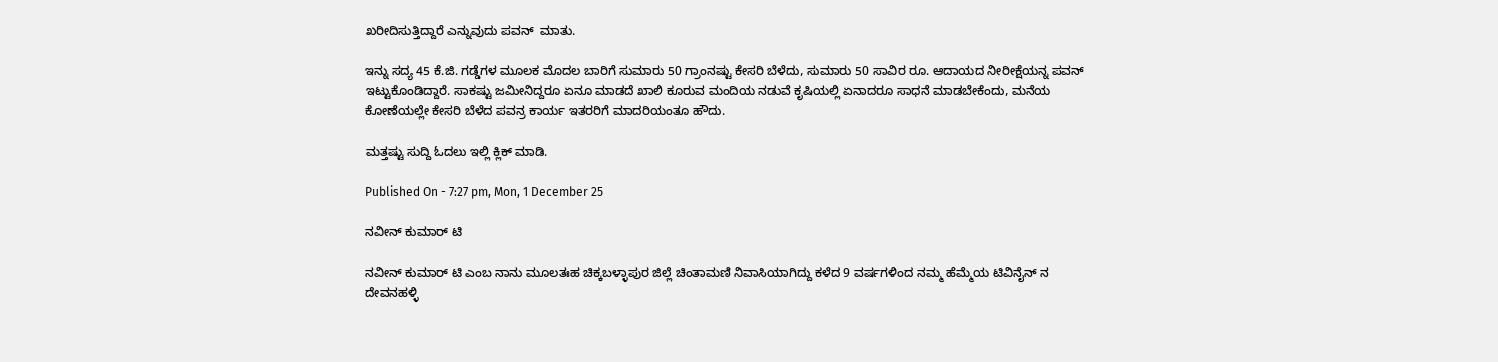ಖರೀದಿಸುತ್ತಿದ್ದಾರೆ ಎನ್ನುವುದು ಪವನ್  ಮಾತು.

ಇನ್ನು ಸದ್ಯ 45 ಕೆ.ಜಿ. ಗಡ್ಡೆಗಳ ಮೂಲಕ ಮೊದಲ ಬಾರಿಗೆ ಸುಮಾರು 50 ಗ್ರಾಂನಷ್ಟು ಕೇಸರಿ ಬೆಳೆದು, ಸುಮಾರು 50 ಸಾವಿರ ರೂ. ಆದಾಯದ ನೀರೀಕ್ಷೆಯನ್ನ ಪವನ್ ಇಟ್ಟುಕೊಂಡಿದ್ದಾರೆ. ಸಾಕಷ್ಟು ಜಮೀನಿದ್ದರೂ ಏನೂ ಮಾಡದೆ ಖಾಲಿ ಕೂರುವ ಮಂದಿಯ ನಡುವೆ ಕೃಷಿಯಲ್ಲಿ ಏನಾದರೂ ಸಾಧನೆ ಮಾಡಬೇಕೆಂದು, ಮನೆಯ ಕೋಣೆಯಲ್ಲೇ ಕೇಸರಿ ಬೆಳೆದ ಪವನ್ರ ಕಾರ್ಯ ಇತರರಿಗೆ ಮಾದರಿಯಂತೂ ಹೌದು.

ಮತ್ತಷ್ಟು ಸುದ್ದಿ ಓದಲು ಇಲ್ಲಿ ಕ್ಲಿಕ್ ಮಾಡಿ.

Published On - 7:27 pm, Mon, 1 December 25

ನವೀನ್ ಕುಮಾರ್ ಟಿ

ನವೀನ್ ಕುಮಾರ್ ಟಿ ಎಂಬ ನಾನು ಮೂಲತಃಹ ಚಿಕ್ಕಬಳ್ಳಾಪುರ ಜಿಲ್ಲೆ ಚಿಂತಾಮಣಿ ನಿವಾಸಿಯಾಗಿದ್ದು ಕಳೆದ 9 ವರ್ಷಗಳಿಂದ ನಮ್ಮ ಹೆಮ್ಮೆಯ ಟಿವಿನೈನ್ ನ ದೇವನಹಳ್ಳಿ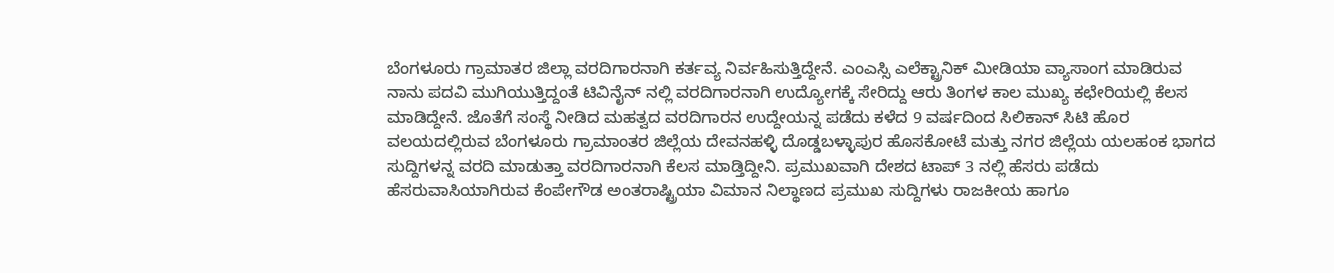ಬೆಂಗಳೂರು ಗ್ರಾಮಾತರ ಜಿಲ್ಲಾ ವರದಿಗಾರನಾಗಿ ಕರ್ತವ್ಯ ನಿರ್ವಹಿಸುತ್ತಿದ್ದೇನೆ. ಎಂಎಸ್ಸಿ ಎಲೆಕ್ಟ್ರಾನಿಕ್ ಮೀಡಿಯಾ ವ್ಯಾಸಾಂಗ ಮಾಡಿರುವ ನಾನು ಪದವಿ ಮುಗಿಯುತ್ತಿದ್ದಂತೆ ಟಿವಿನೈನ್ ನಲ್ಲಿ ವರದಿಗಾರನಾಗಿ ಉದ್ಯೋಗಕ್ಕೆ ಸೇರಿದ್ದು ಆರು ತಿಂಗಳ ಕಾಲ ಮುಖ್ಯ ಕಛೇರಿಯಲ್ಲಿ ಕೆಲಸ ಮಾಡಿದ್ದೇನೆ. ಜೊತೆಗೆ ಸಂಸ್ಥೆ ನೀಡಿದ ಮಹತ್ವದ ವರದಿಗಾರನ ಉದ್ದೇಯನ್ನ ಪಡೆದು ಕಳೆದ 9 ವರ್ಷದಿಂದ ಸಿಲಿಕಾನ್ ಸಿಟಿ ಹೊರ ವಲಯದಲ್ಲಿರುವ ಬೆಂಗಳೂರು ಗ್ರಾಮಾಂತರ ಜಿಲ್ಲೆಯ ದೇವನಹಳ್ಳಿ ದೊಡ್ಡಬಳ್ಳಾಪುರ ಹೊಸಕೋಟೆ ಮತ್ತು ನಗರ ಜಿಲ್ಲೆಯ ಯಲಹಂಕ ಭಾಗದ ಸುದ್ದಿಗಳನ್ನ ವರದಿ ಮಾಡುತ್ತಾ ವರದಿಗಾರನಾಗಿ ಕೆಲಸ ಮಾಡ್ತಿದ್ದೀನಿ. ಪ್ರಮುಖವಾಗಿ ದೇಶದ ಟಾಪ್ 3 ನಲ್ಲಿ ಹೆಸರು ಪಡೆದು ಹೆಸರುವಾಸಿಯಾಗಿರುವ ಕೆಂಪೇಗೌಡ ಅಂತರಾಷ್ಟ್ರಿಯಾ ವಿಮಾನ ನಿಲ್ಥಾಣದ ಪ್ರಮುಖ ಸುದ್ದಿಗಳು ರಾಜಕೀಯ ಹಾಗೂ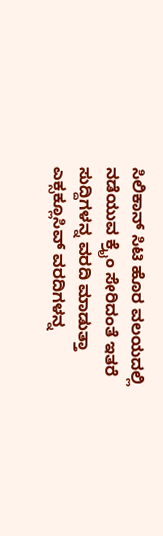ಸಿಲಿಕಾನ್ ಸಿಟಿ ಹೊರ ವಲಯದಲ್ಲಿ ನಡೆಯುವ ಕ್ರೈಂ ಸೇರಿದಂತೆ ಇತರೆ ಸುದ್ದಿಗಳನ್ನ ವರದಿ ಮಾಡುತ್ತಾ ಎಕ್ಸಕ್ಲೂಸಿವ್ ವರದಿಗಳನ್ನ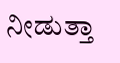ನೀಡುತ್ತಾ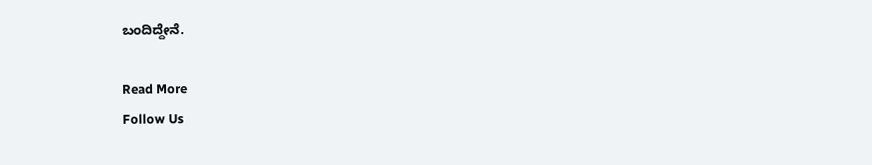ಬಂದಿದ್ದೇನೆ.

Read More
Follow Us